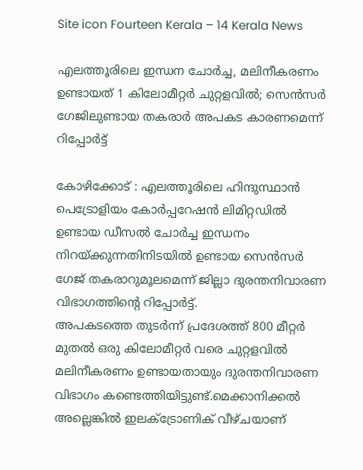Site icon Fourteen Kerala – 14 Kerala News

എലത്തൂരിലെ ഇന്ധന ചോർച്ച, മലിനീകരണം ഉണ്ടായത് 1 കിലോമീറ്റർ ചുറ്റളവിൽ; സെൻസർ ഗേജിലുണ്ടായ തകരാർ അപകട കാരണമെന്ന് റിപ്പോർട്ട്

കോഴിക്കോട് : എലത്തൂരിലെ ഹിന്ദുസ്ഥാൻ പെട്രോളിയം കോർപ്പറേഷൻ ലിമിറ്റഡിൽ ഉണ്ടായ ഡീസൽ ചോർച്ച ഇന്ധനം നിറയ്‌ക്കുന്നതിനിടയിൽ ഉണ്ടായ സെൻസർ ഗേജ് തകരാറുമൂലമെന്ന് ജില്ലാ ദുരന്തനിവാരണ വിഭാഗത്തിൻ്റെ റിപ്പോർട്ട്.
അപകടത്തെ തുടർന്ന് പ്രദേശത്ത് 800 മീറ്റർ മുതൽ ഒരു കിലോമീറ്റർ വരെ ചുറ്റളവിൽ മലിനീകരണം ഉണ്ടായതായും ദുരന്തനിവാരണ വിഭാഗം കണ്ടെത്തിയിട്ടുണ്ട്.മെക്കാനിക്കൽ അല്ലെങ്കിൽ ഇലക്ട്രോണിക് വീഴ്ചയാണ്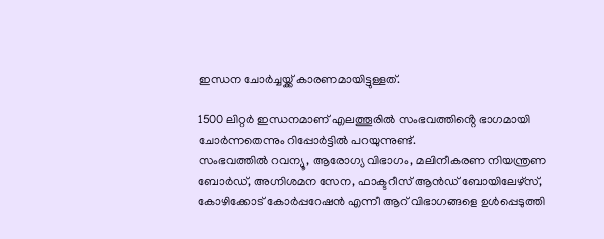ഇന്ധന ചോർച്ചയ്ക്ക് കാരണമായിട്ടുള്ളത്.

1500 ലിറ്റർ ഇന്ധനമാണ് എലത്തൂരിൽ സംഭവത്തിൻ്റെ ഭാഗമായി ചോർന്നതെന്നും റിപ്പോർട്ടിൽ പറയുന്നുണ്ട്.
സംഭവത്തിൽ റവന്യൂ, ആരോഗ്യ വിഭാഗം, മലിനീകരണ നിയന്ത്രണ ബോർഡ്, അഗ്നിശമന സേന, ഫാക്ടറീസ് ആൻഡ് ബോയിലേഴ്സ്, കോഴിക്കോട് കോർപ്പറേഷൻ എന്നീ ആറ് വിഭാഗങ്ങളെ ഉൾപ്പെടുത്തി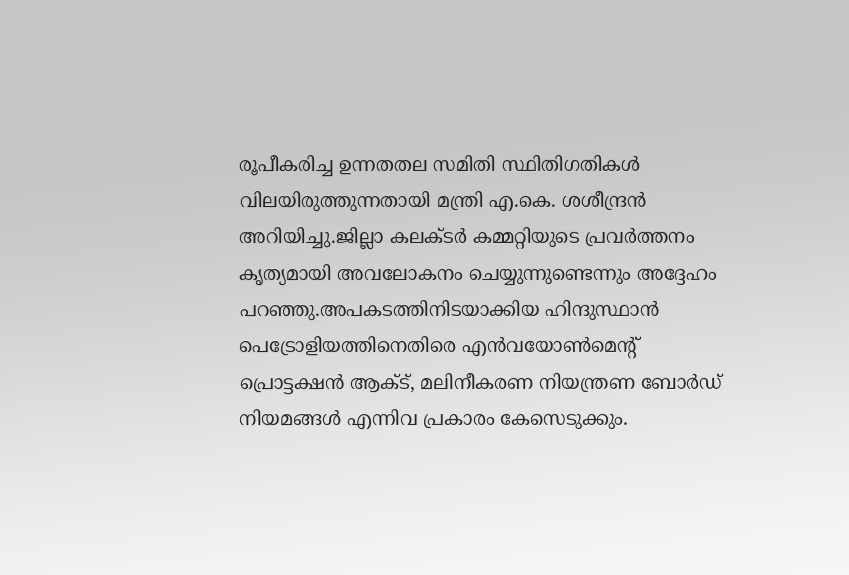രൂപീകരിച്ച ഉന്നതതല സമിതി സ്ഥിതിഗതികൾ വിലയിരുത്തുന്നതായി മന്ത്രി എ.കെ. ശശീന്ദ്രൻ അറിയിച്ചു.ജില്ലാ കലക്ടർ കമ്മറ്റിയുടെ പ്രവർത്തനം കൃത്യമായി അവലോകനം ചെയ്യുന്നുണ്ടെന്നും അദ്ദേഹം പറഞ്ഞു.അപകടത്തിനിടയാക്കിയ ഹിന്ദുസ്ഥാൻ പെട്രോളിയത്തിനെതിരെ എൻവയോൺമെൻ്റ് പ്രൊട്ടക്ഷൻ ആക്ട്, മലിനീകരണ നിയന്ത്രണ ബോർഡ് നിയമങ്ങൾ എന്നിവ പ്രകാരം കേസെടുക്കും.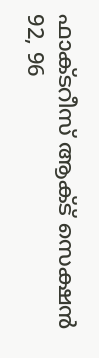ഫാക്ടറീസ് ആക്ട് സെക്ഷൻ 92, 96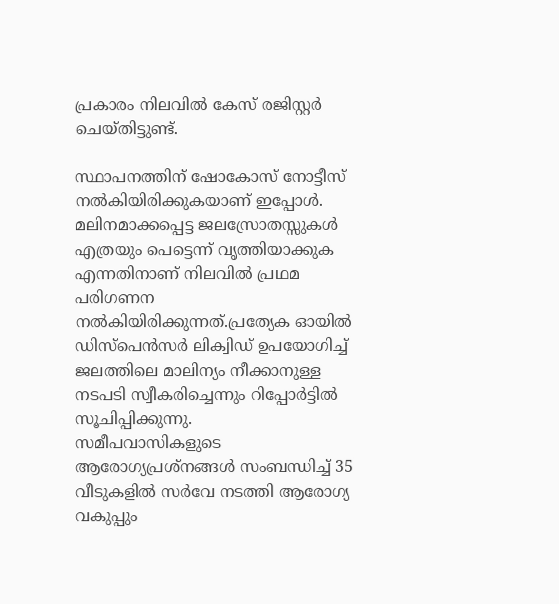പ്രകാരം നിലവിൽ കേസ് രജിസ്റ്റർ ചെയ്തിട്ടുണ്ട്.

സ്ഥാപനത്തിന് ഷോകോസ് നോട്ടീസ് നൽകിയിരിക്കുകയാണ് ഇപ്പോൾ. മലിനമാക്കപ്പെട്ട ജലസ്രോതസ്സുകൾ എത്രയും പെട്ടെന്ന് വൃത്തിയാക്കുക എന്നതിനാണ് നിലവിൽ പ്രഥമ പരിഗണന നൽകിയിരിക്കുന്നത്.പ്രത്യേക ഓയിൽ ഡിസ്പെൻസർ ലിക്വിഡ് ഉപയോഗിച്ച് ജലത്തിലെ മാലിന്യം നീക്കാനുള്ള നടപടി സ്വീകരിച്ചെന്നും റിപ്പോർട്ടിൽ സൂചിപ്പിക്കുന്നു.
സമീപവാസികളുടെ ആരോഗ്യപ്രശ്നങ്ങൾ സംബന്ധിച്ച് 35 വീടുകളിൽ സർവേ നടത്തി ആരോഗ്യ വകുപ്പും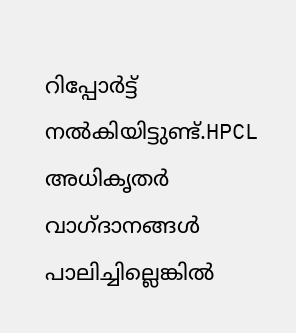റിപ്പോർട്ട് നൽകിയിട്ടുണ്ട്.HPCL അധികൃതർ വാഗ്ദാനങ്ങൾ പാലിച്ചില്ലെങ്കിൽ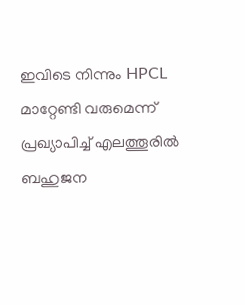ഇവിടെ നിന്നും HPCL മാറ്റേണ്ടി വരുമെന്ന് പ്രഖ്യാപിച്ച് എലത്തൂരിൽ ബഹുജന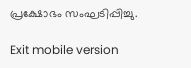പ്രക്ഷോഭം സംഘടിപ്പിച്ചു.

Exit mobile version